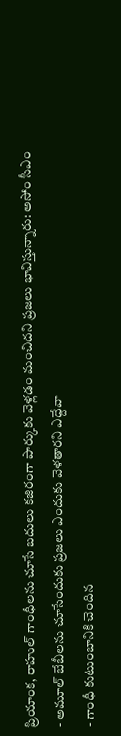ప్రియాంక, రాహుల్ గాంధీలను చూసే బదులు కజిరంగా పార్కుకు వెళ్లడం మంచిదని ప్రజలు భావిస్తున్నారు: అసోం సీఎం
- అమూల్ బేబీలను చూసేందుకు ప్రజలు ఎందుకు వెళతారని ఎద్దేవా
- గాంధీ కుటుంబానికి చెందిన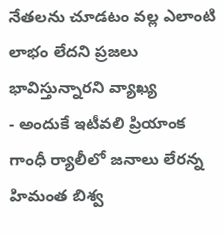నేతలను చూడటం వల్ల ఎలాంటి లాభం లేదని ప్రజలు భావిస్తున్నారని వ్యాఖ్య
- అందుకే ఇటీవలి ప్రియాంక గాంధీ ర్యాలీలో జనాలు లేరన్న హిమంత బిశ్వ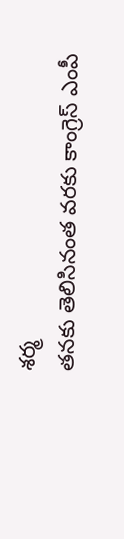శర్మ
తనకు తెలిసినంత వరకు కాంగ్రెస్ ఎంపీ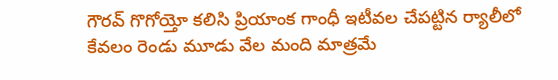గౌరవ్ గొగోయ్తో కలిసి ప్రియాంక గాంధీ ఇటీవల చేపట్టిన ర్యాలీలో కేవలం రెండు మూడు వేల మంది మాత్రమే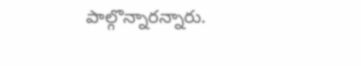పాల్గొన్నారన్నారు.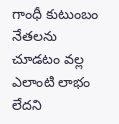గాంధీ కుటుంబం నేతలను చూడటం వల్ల ఎలాంటి లాభం లేదని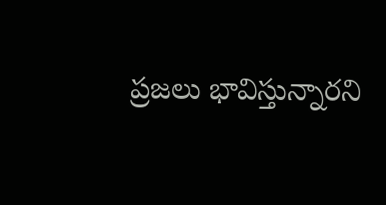ప్రజలు భావిస్తున్నారని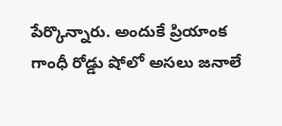పేర్కొన్నారు. అందుకే ప్రియాంక గాంధీ రోడ్డు షోలో అసలు జనాలే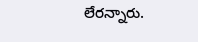లేరన్నారు.